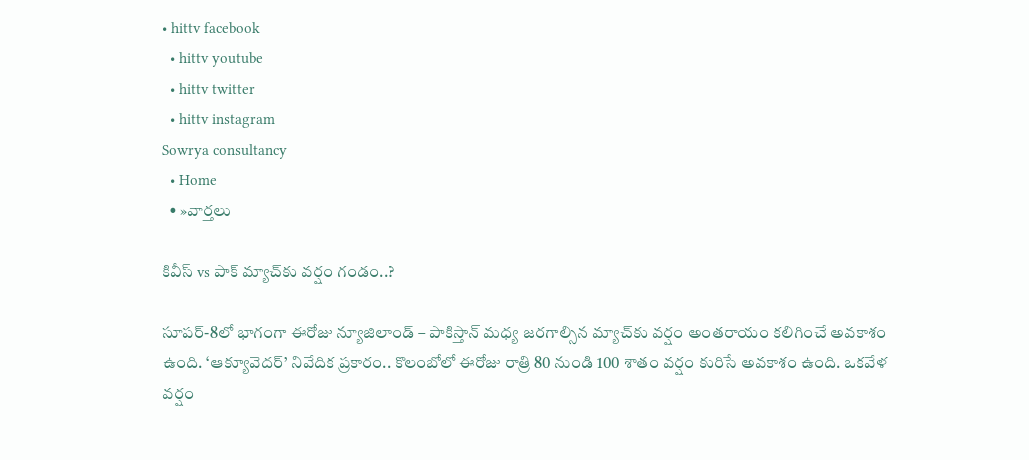• hittv facebook
  • hittv youtube
  • hittv twitter
  • hittv instagram
Sowrya consultancy
  • Home
  • »వార్తలు

కివీస్ vs పాక్ మ్యాచ్‌కు వర్షం గండం..?

సూపర్-8లో భాగంగా ఈరోజు న్యూజిలాండ్ – పాకిస్తాన్ మధ్య జరగాల్సిన మ్యాచ్‌కు వర్షం అంతరాయం కలిగించే అవకాశం ఉంది. ‘ఆక్యూవెదర్’ నివేదిక ప్రకారం.. కొలంబోలో ఈరోజు రాత్రి 80 నుండి 100 శాతం వర్షం కురిసే అవకాశం ఉంది. ఒకవేళ వర్షం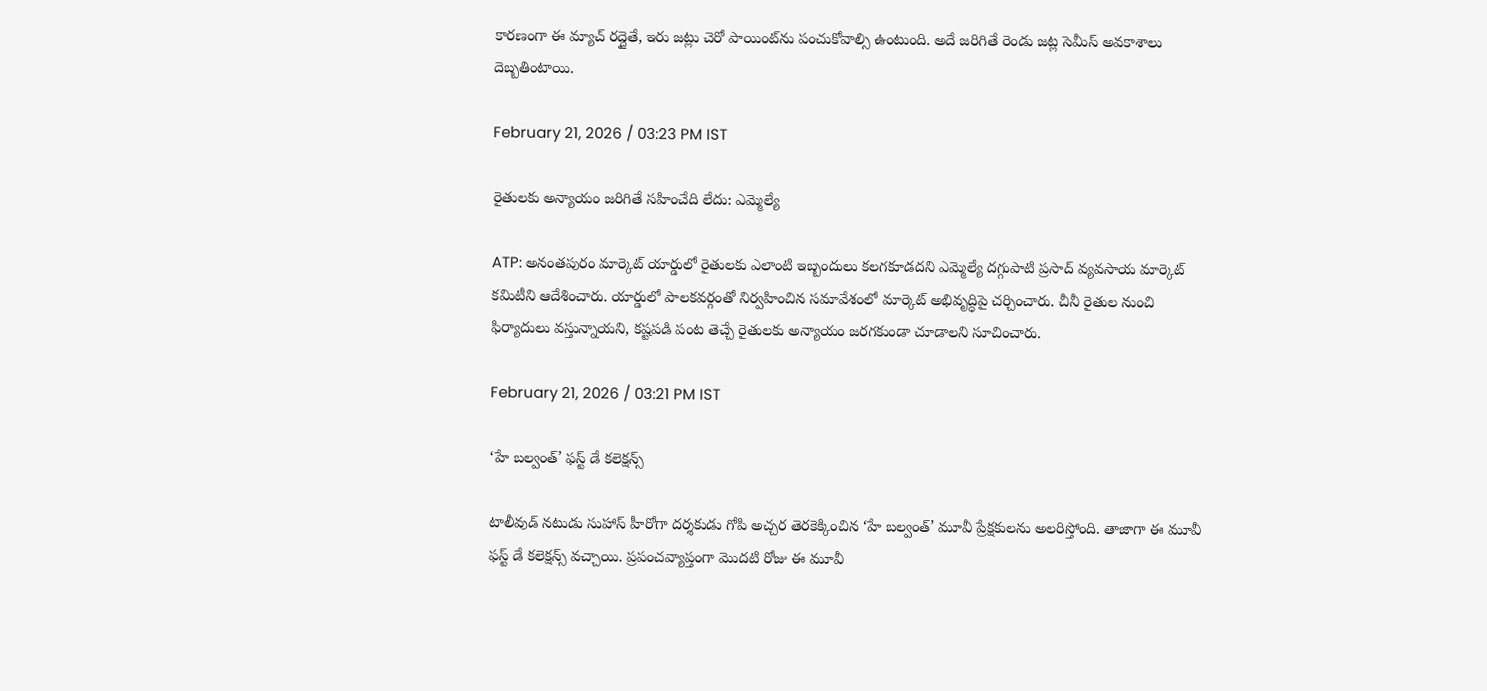కారణంగా ఈ మ్యాచ్ రద్దైతే, ఇరు జట్లు చెరో పాయింట్‌ను పంచుకోవాల్సి ఉంటుంది. అదే జరిగితే రెండు జట్ల సెమీస్ అవకాశాలు దెబ్బతింటాయి.

February 21, 2026 / 03:23 PM IST

రైతులకు అన్యాయం జరిగితే సహించేది లేదు: ఎమ్మెల్యే

ATP: అనంతపురం మార్కెట్ యార్డులో రైతులకు ఎలాంటి ఇబ్బందులు కలగకూడదని ఎమ్మెల్యే దగ్గుపాటి ప్రసాద్ వ్యవసాయ మార్కెట్ కమిటీని ఆదేశించారు. యార్డులో పాలకవర్గంతో నిర్వహించిన సమావేశంలో మార్కెట్ అభివృద్ధిపై చర్చించారు. చీనీ రైతుల నుంచి ఫిర్యాదులు వస్తున్నాయని, కష్టపడి పంట తెచ్చే రైతులకు అన్యాయం జరగకుండా చూడాలని సూచించారు.

February 21, 2026 / 03:21 PM IST

‘హే బల్వంత్’ ఫస్ట్ డే కలెక్షన్స్

టాలీవుడ్ నటుడు సుహాస్ హీరోగా దర్శకుడు గోపి అచ్చర తెరకెక్కించిన ‘హే బల్వంత్’ మూవీ ప్రేక్షకులను అలరిస్తోంది. తాజాగా ఈ మూవీ ఫస్ట్ డే కలెక్షన్స్ వచ్చాయి. ప్రపంచవ్యాప్తంగా మొదటి రోజు ఈ మూవీ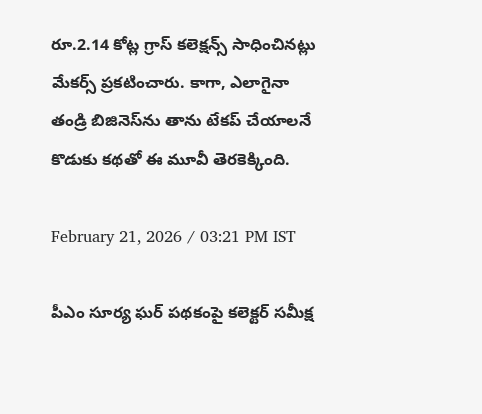రూ.2.14 కోట్ల గ్రాస్ కలెక్షన్స్ సాధించినట్లు మేకర్స్ ప్రకటించారు. కాగా, ఎలాగైనా తండ్రి బిజినెస్‌ను తాను టేకప్ చేయాలనే కొడుకు కథతో ఈ మూవీ తెరకెక్కింది.

February 21, 2026 / 03:21 PM IST

పీఎం సూర్య ఘర్‌ పథకంపై కలెక్టర్‌ సమీక్ష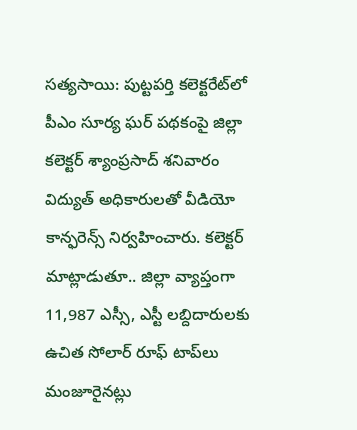సత్యసాయి: పుట్టపర్తి కలెక్టరేట్‌లో పీఎం సూర్య ఘర్‌ పథకంపై జిల్లా కలెక్టర్‌ శ్యాంప్రసాద్‌ శనివారం విద్యుత్‌ అధికారులతో వీడియో కాన్ఫరెన్స్‌ నిర్వహించారు. కలెక్టర్ మాట్లాడుతూ.. జిల్లా వ్యాప్తంగా 11,987 ఎస్సీ, ఎస్టీ లబ్దిదారులకు ఉచిత సోలార్‌ రూఫ్‌ టాప్‌లు మంజూరైనట్లు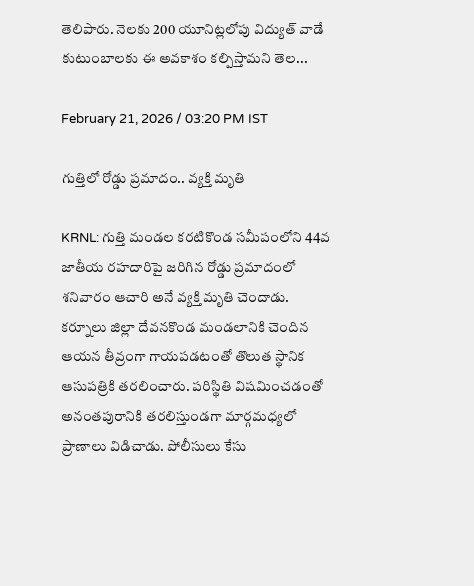తెలిపారు. నెలకు 200 యూనిట్లలోపు విద్యుత్‌ వాడే కుటుంబాలకు ఈ అవకాశం కల్పిస్తామని తెల...

February 21, 2026 / 03:20 PM IST

గుత్తిలో రోడ్డు ప్రమాదం.. వ్యక్తి మృతి

KRNL: గుత్తి మండల కరటికొండ సమీపంలోని 44వ జాతీయ రహదారిపై జరిగిన రోడ్డు ప్రమాదంలో శనివారం ఆచారి అనే వ్యక్తి మృతి చెందాడు. కర్నూలు జిల్లా దేవనకొండ మండలానికి చెందిన ఆయన తీవ్రంగా గాయపడటంతో తొలుత స్థానిక ఆసుపత్రికి తరలించారు. పరిస్థితి విషమించడంతో అనంతపురానికి తరలిస్తుండగా మార్గమధ్యలో ప్రాణాలు విడిచాడు. పోలీసులు కేసు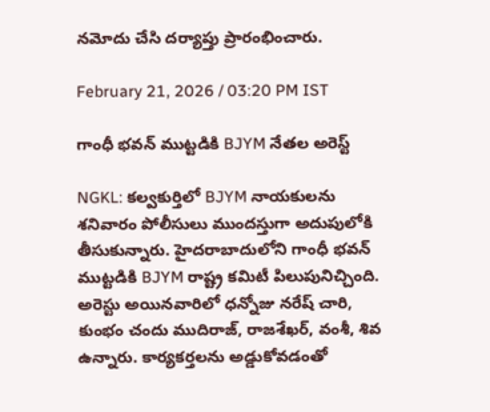నమోదు చేసి దర్యాప్తు ప్రారంభించారు.

February 21, 2026 / 03:20 PM IST

గాంధీ భవన్ ముట్టడికి BJYM నేతల అరెస్ట్

NGKL: కల్వకుర్తిలో BJYM నాయకులను శనివారం పోలీసులు ముందస్తుగా అదుపులోకి తీసుకున్నారు. హైదరాబాదులోని గాంధీ భవన్ ముట్టడికి BJYM రాష్ట్ర కమిటీ పిలుపునిచ్చింది. అరెస్టు అయినవారిలో ధన్నోజు నరేష్ చారి, కుంభం చందు ముదిరాజ్, రాజశేఖర్, వంశీ, శివ ఉన్నారు. కార్యకర్తలను అడ్డుకోవడంతో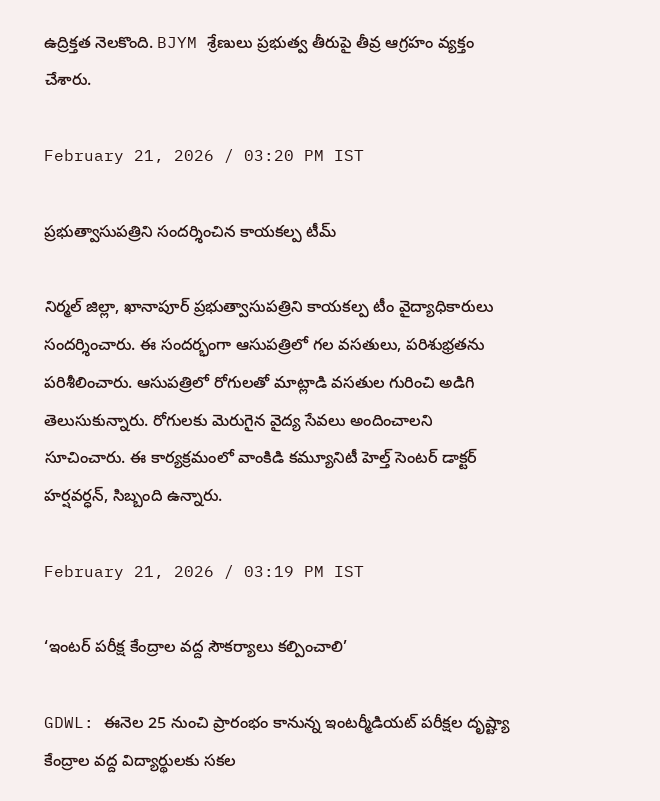ఉద్రిక్తత నెలకొంది. BJYM శ్రేణులు ప్రభుత్వ తీరుపై తీవ్ర ఆగ్రహం వ్యక్తం చేశారు.

February 21, 2026 / 03:20 PM IST

ప్రభుత్వాసుపత్రిని సందర్శించిన కాయకల్ప టీమ్

నిర్మల్ జిల్లా, ఖానాపూర్ ప్రభుత్వాసుపత్రిని కాయకల్ప టీం వైద్యాధికారులు సందర్శించారు. ఈ సందర్భంగా ఆసుపత్రిలో గల వసతులు, పరిశుభ్రతను పరిశీలించారు. ఆసుపత్రిలో రోగులతో మాట్లాడి వసతుల గురించి అడిగి తెలుసుకున్నారు. రోగులకు మెరుగైన వైద్య సేవలు అందించాలని సూచించారు. ఈ కార్యక్రమంలో వాంకిడి కమ్యూనిటీ హెల్త్ సెంటర్ డాక్టర్ హర్షవర్ధన్, సిబ్బంది ఉన్నారు.

February 21, 2026 / 03:19 PM IST

‘ఇంటర్ పరీక్ష కేంద్రాల వద్ద సౌకర్యాలు కల్పించాలి’

GDWL: ఈనెల 25 నుంచి ప్రారంభం కానున్న ఇంటర్మీడియట్ పరీక్షల దృష్ట్యా కేంద్రాల వద్ద విద్యార్థులకు సకల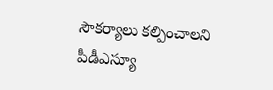సౌకర్యాలు కల్పించాలని పీడీఎస్యూ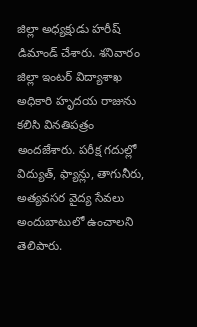జిల్లా అధ్యక్షుడు హరీష్ డిమాండ్ చేశారు. శనివారం జిల్లా ఇంటర్ విద్యాశాఖ అధికారి హృదయ రాజును కలిసి వినతిపత్రం అందజేశారు. పరీక్ష గదుల్లో విద్యుత్, ఫ్యాన్లు, తాగునీరు, అత్యవసర వైద్య సేవలు అందుబాటులో ఉంచాలని తెలిపారు.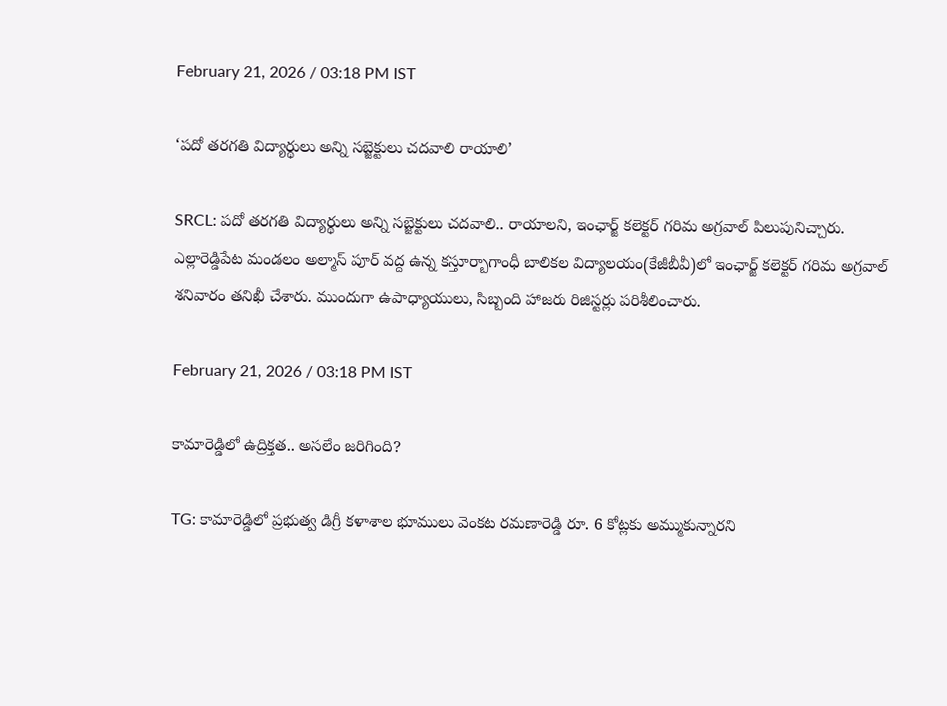February 21, 2026 / 03:18 PM IST

‘పదో తరగతి విద్యార్థులు అన్ని సబ్జెక్టులు చదవాలి రాయాలి’

SRCL: పదో తరగతి విద్యార్థులు అన్ని సబ్జెక్టులు చదవాలి.. రాయాలని, ఇంఛార్జ్ కలెక్టర్ గరిమ అగ్రవాల్ పిలుపునిచ్చారు. ఎల్లారెడ్డిపేట మండలం అల్మాస్ పూర్ వద్ద ఉన్న కస్తూర్బాగాంధీ బాలికల విద్యాలయం(కేజీబీవీ)లో ఇంఛార్జ్ కలెక్టర్ గరిమ అగ్రవాల్ శనివారం తనిఖీ చేశారు. ముందుగా ఉపాధ్యాయులు, సిబ్బంది హాజరు రిజిస్టర్లు పరిశీలించారు.

February 21, 2026 / 03:18 PM IST

కామారెడ్డిలో ఉద్రిక్తత.. అసలేం జరిగింది?

TG: కామారెడ్డిలో ప్రభుత్వ డిగ్రీ కళాశాల భూములు వెంకట రమణారెడ్డి రూ. 6 కోట్లకు అమ్ముకున్నారని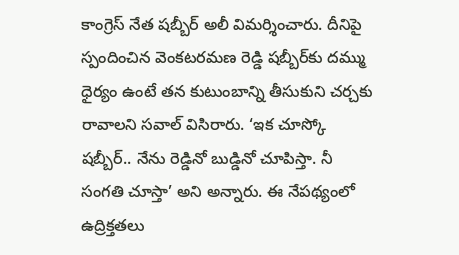కాంగ్రెస్ నేత షబ్బీర్ అలీ విమర్శించారు. దీనిపై స్పందించిన వెంకటరమణ రెడ్డి షబ్బీర్‌కు దమ్ము ధైర్యం ఉంటే తన కుటుంబాన్ని తీసుకుని చర్చకు రావాలని సవాల్ విసిరారు. ‘ఇక చూస్కో షబ్బీర్.. నేను రెడ్డినో బుడ్డినో చూపిస్తా. నీ సంగతి చూస్తా’ అని అన్నారు. ఈ నేపథ్యంలో ఉద్రిక్తతలు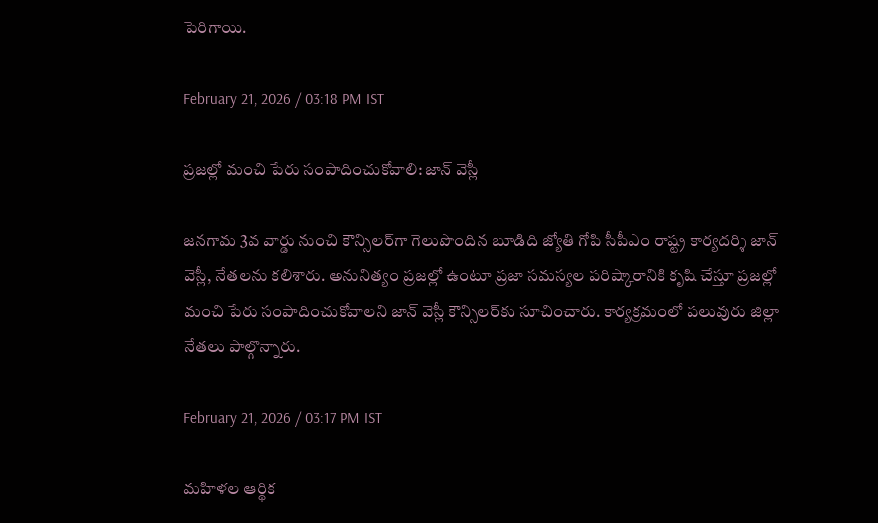పెరిగాయి.

February 21, 2026 / 03:18 PM IST

ప్రజల్లో మంచి పేరు సంపాదించుకోవాలి: జాన్ వెస్లీ

జనగామ 3వ వార్డు నుంచి కౌన్సిలర్‌గా గెలుపొందిన బూడిది జ్యోతి గోపి సీపీఎం రాష్ట్ర కార్యదర్శి జాన్ వెస్లీ, నేతలను కలిశారు. అనునిత్యం ప్రజల్లో ఉంటూ ప్రజా సమస్యల పరిష్కారానికి కృషి చేస్తూ ప్రజల్లో మంచి పేరు సంపాదించుకోవాలని జాన్ వెస్లీ కౌన్సిలర్‌కు సూచించారు. కార్యక్రమంలో పలువురు జిల్లా నేతలు పాల్గొన్నారు.

February 21, 2026 / 03:17 PM IST

మహిళల ఆర్థిక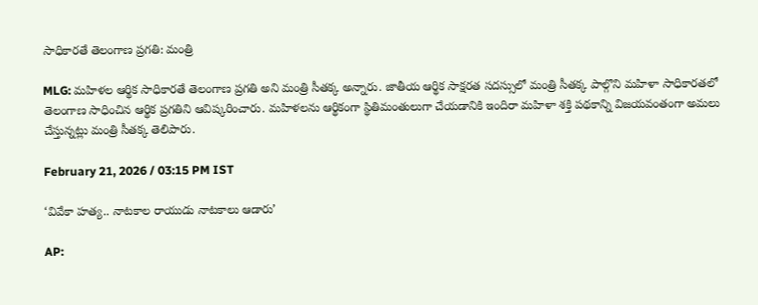సాధికారతే తెలంగాణ ప్రగతి: మంత్రి

MLG: మహిళల ఆర్థిక సాధికారతే తెలంగాణ ప్రగతి అని మంత్రి సీతక్క అన్నారు. జాతీయ ఆర్థిక సాక్షరత సదస్సులో మంత్రి సీతక్క పాల్గొని మహిళా సాధికారతలో తెలంగాణ సాధించిన ఆర్థిక ప్రగతిని ఆవిష్కరించారు. మహిళలను ఆర్థికంగా స్థితిమంతులుగా చేయడానికి ఇందిరా మహిళా శక్తి పథకాన్ని విజయవంతంగా అమలు చేస్తున్నట్లు మంత్రి సీతక్క తెలిపారు.

February 21, 2026 / 03:15 PM IST

‘వివేకా హత్య.. నాటకాల రాయుడు నాటకాలు ఆడారు’

AP: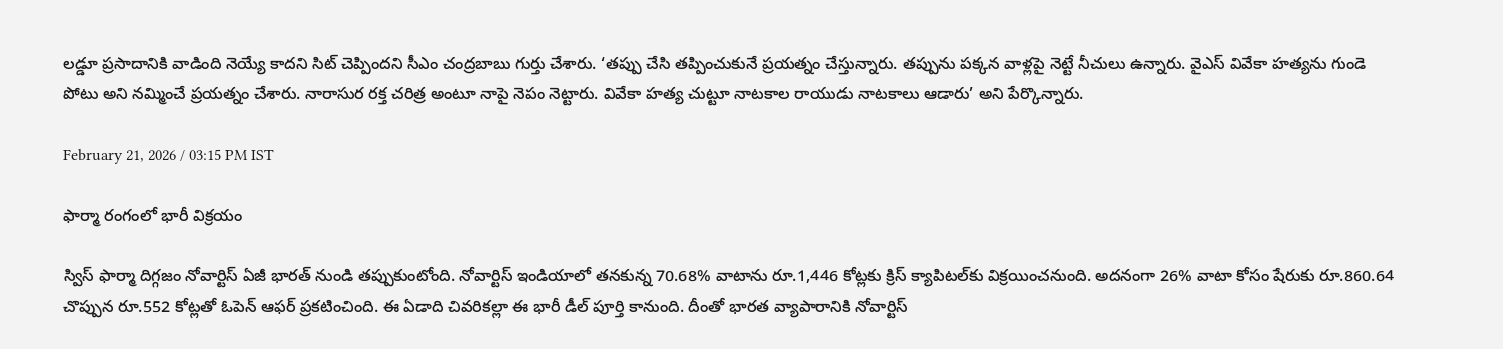లడ్డూ ప్రసాదానికి వాడింది నెయ్యే కాదని సిట్ చెప్పిందని సీఎం చంద్రబాబు గుర్తు చేశారు. ‘తప్పు చేసి తప్పించుకునే ప్రయత్నం చేస్తున్నారు. తప్పును పక్కన వాళ్లపై నెట్టే నీచులు ఉన్నారు. వైఎస్ వివేకా హత్యను గుండె పోటు అని నమ్మించే ప్రయత్నం చేశారు. నారాసుర రక్త చరిత్ర అంటూ నాపై నెపం నెట్టారు. వివేకా హత్య చుట్టూ నాటకాల రాయుడు నాటకాలు ఆడారు’ అని పేర్కొన్నారు.

February 21, 2026 / 03:15 PM IST

ఫార్మా రంగంలో భారీ విక్రయం

స్విస్ ఫార్మా దిగ్గజం నోవార్టిస్ ఏజీ భారత్ నుండి తప్పుకుంటోంది. నోవార్టిస్ ఇండియాలో తనకున్న 70.68% వాటాను రూ.1,446 కోట్లకు క్రిస్ క్యాపిటల్‌కు విక్రయించనుంది. అదనంగా 26% వాటా కోసం షేరుకు రూ.860.64 చొప్పున రూ.552 కోట్లతో ఓపెన్ ఆఫర్ ప్రకటించింది. ఈ ఏడాది చివరికల్లా ఈ భారీ డీల్ పూర్తి కానుంది. దీంతో భారత వ్యాపారానికి నోవార్టిస్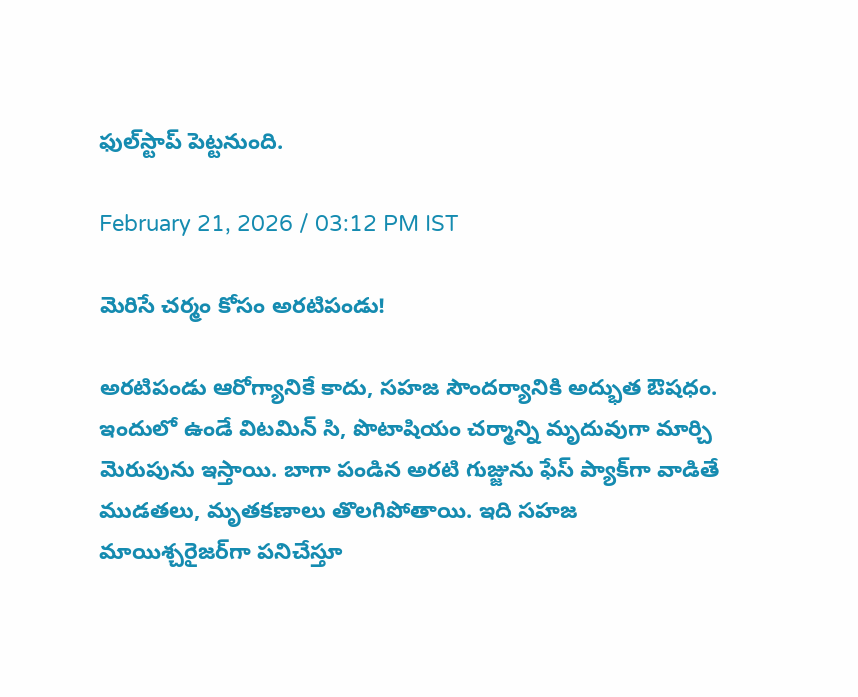ఫుల్‌స్టాప్ పెట్టనుంది.

February 21, 2026 / 03:12 PM IST

మెరిసే చర్మం కోసం అరటిపండు!

అరటిపండు ఆరోగ్యానికే కాదు, సహజ సౌందర్యానికి అద్భుత ఔషధం. ఇందులో ఉండే విటమిన్ సి, పొటాషియం చర్మాన్ని మృదువుగా మార్చి మెరుపును ఇస్తాయి. బాగా పండిన అరటి గుజ్జును ఫేస్ ప్యాక్‌గా వాడితే ముడతలు, మృతకణాలు తొలగిపోతాయి. ఇది సహజ మాయిశ్చరైజర్‌గా పనిచేస్తూ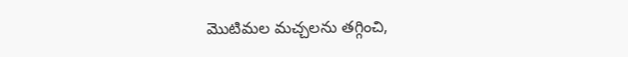మొటిమల మచ్చలను తగ్గించి,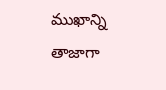ముఖాన్ని తాజాగా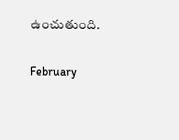ఉంచుతుంది.

February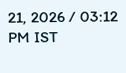21, 2026 / 03:12 PM IST